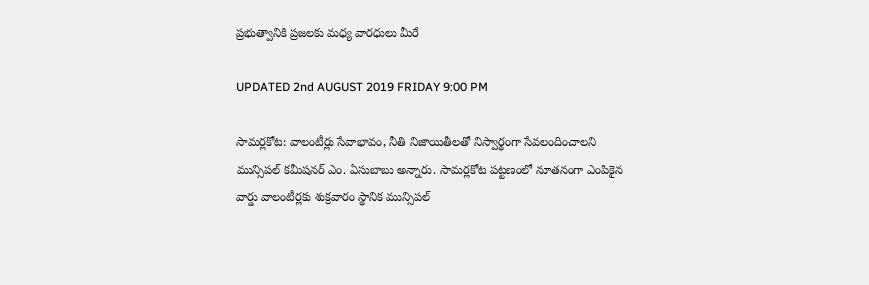ప్రభుత్వానికి ప్రజలకు మధ్య వారధులు మీరే

UPDATED 2nd AUGUST 2019 FRIDAY 9:00 PM

సామర్లకోట: వాలంటీర్లు సేవాభావం, నీతి నిజాయితీలతో నిస్వార్థంగా సేవలందించాలని మున్సిపల్ కమీషనర్ ఎం. ఏసుబాబు అన్నారు. సామర్లకోట పట్టణంలో నూతనంగా ఎంపికైన వార్డు వాలంటీర్లకు శుక్రవారం స్థానిక మున్సిపల్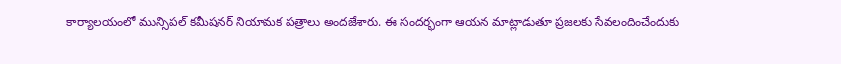కార్యాలయంలో మున్సిపల్ కమీషనర్ నియామక పత్రాలు అందజేశారు. ఈ సందర్భంగా ఆయన మాట్లాడుతూ ప్రజలకు సేవలందించేందుకు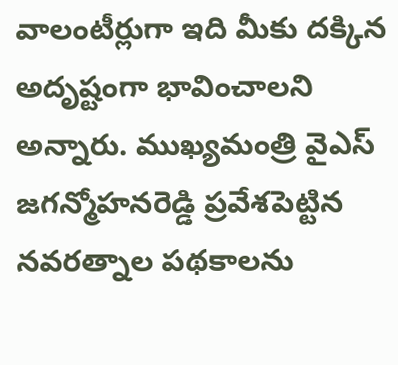వాలంటీర్లుగా ఇది మీకు దక్కిన అదృష్టంగా భావించాలని అన్నారు. ముఖ్యమంత్రి వైఎస్ జగన్మోహనరెడ్డి ప్రవేశపెట్టిన నవరత్నాల పథకాలను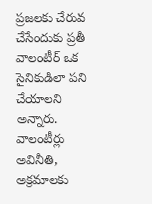ప్రజలకు చేరువ చేసేందుకు ప్రతీ వాలంటీర్ ఒక సైనికుడిలా పని చేయాలని అన్నారు. వాలంటీర్లు అవినీతి, అక్రమాలకు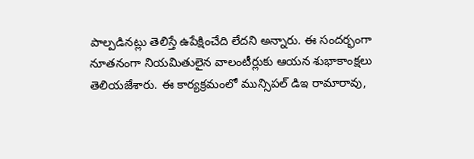పాల్పడినట్లు తెలిస్తే ఉపేక్షించేది లేదని అన్నారు. ఈ సందర్భంగా నూతనంగా నియమితులైన వాలంటీర్లుకు ఆయన శుభాకాంక్షలు తెలియజేశారు. ఈ కార్యక్రమంలో మున్సిపల్ డిఇ రామారావు,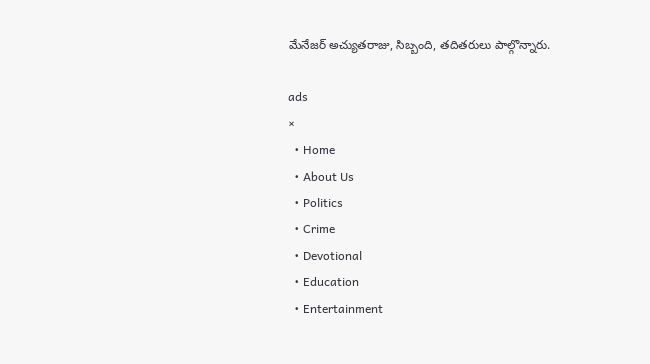మేనేజర్ అచ్యుతరాజు, సిబ్బంది, తదితరులు పాల్గొన్నారు.

ads
×
  • Home
  • About Us
  • Politics
  • Crime
  • Devotional
  • Education
  • Entertainment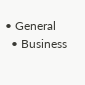• General
  • Business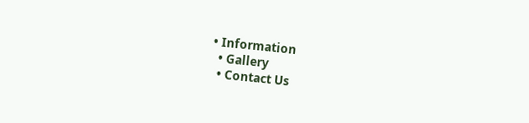• Information
  • Gallery
  • Contact Us